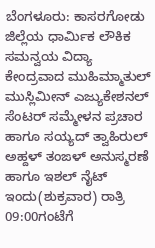ಬೆಂಗಳೂರು: ಕಾಸರಗೋಡು ಜಿಲ್ಲೆಯ ಧಾರ್ಮಿಕ ಲೌಕಿಕ ಸಮನ್ವಯ ವಿದ್ಯಾ ಕೇಂದ್ರವಾದ ಮುಹಿಮ್ಮಾತುಲ್ ಮುಸ್ಲಿಮೀನ್ ಎಜ್ಯುಕೇಶನಲ್ ಸೆಂಟರ್ ಸಮ್ಮೇಳನ ಪ್ರಚಾರ ಹಾಗೂ ಸಯ್ಯದ್ ತ್ವಾಹಿರುಲ್ ಅಹ್ದಳ್ ತಂಙಳ್ ಅನುಸ್ಮರಣೆ ಹಾಗೂ ಇಶಲ್ ನೈಟ್ ಇಂದು(ಶುಕ್ರವಾರ) ರಾತ್ರಿ 09:00ಗಂಟೆಗೆ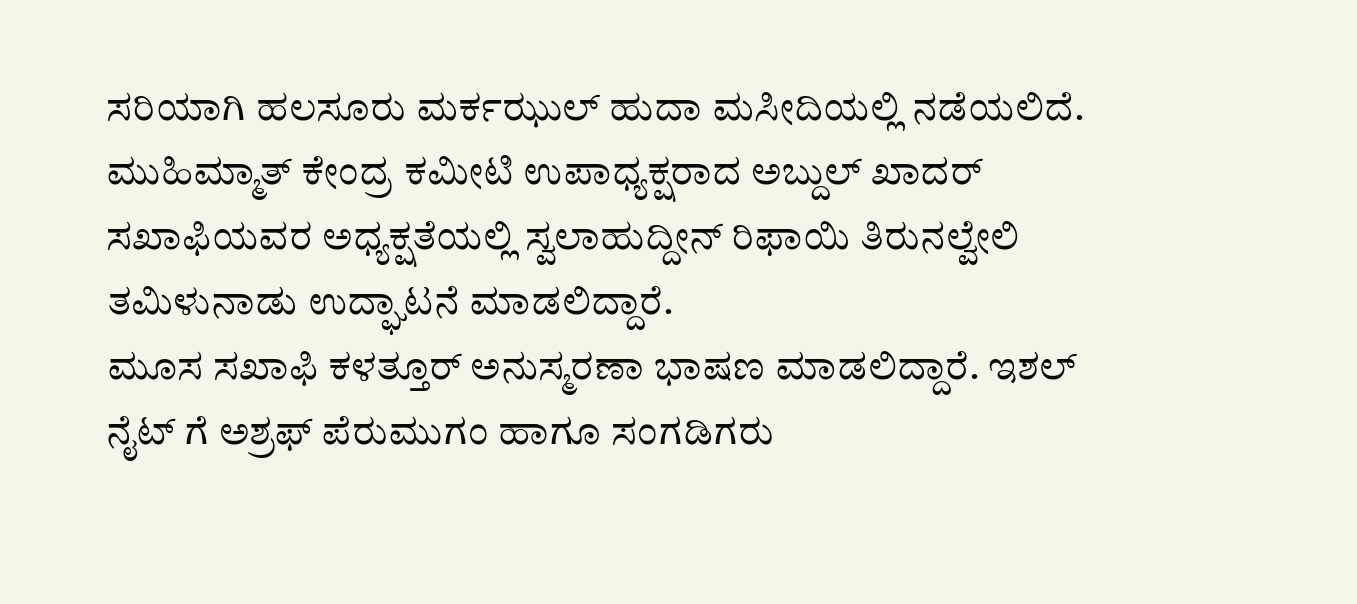ಸರಿಯಾಗಿ ಹಲಸೂರು ಮರ್ಕಝುಲ್ ಹುದಾ ಮಸೀದಿಯಲ್ಲಿ ನಡೆಯಲಿದೆ.
ಮುಹಿಮ್ಮಾತ್ ಕೇಂದ್ರ ಕಮೀಟಿ ಉಪಾಧ್ಯಕ್ಷರಾದ ಅಬ್ದುಲ್ ಖಾದರ್ ಸಖಾಫಿಯವರ ಅಧ್ಯಕ್ಷತೆಯಲ್ಲಿ ಸ್ವಲಾಹುದ್ದೀನ್ ರಿಫಾಯಿ ತಿರುನಲ್ವೇಲಿ ತಮಿಳುನಾಡು ಉದ್ಘಾಟನೆ ಮಾಡಲಿದ್ದಾರೆ.
ಮೂಸ ಸಖಾಫಿ ಕಳತ್ತೂರ್ ಅನುಸ್ಮರಣಾ ಭಾಷಣ ಮಾಡಲಿದ್ದಾರೆ. ಇಶಲ್ ನೈಟ್ ಗೆ ಅಶ್ರಫ್ ಪೆರುಮುಗಂ ಹಾಗೂ ಸಂಗಡಿಗರು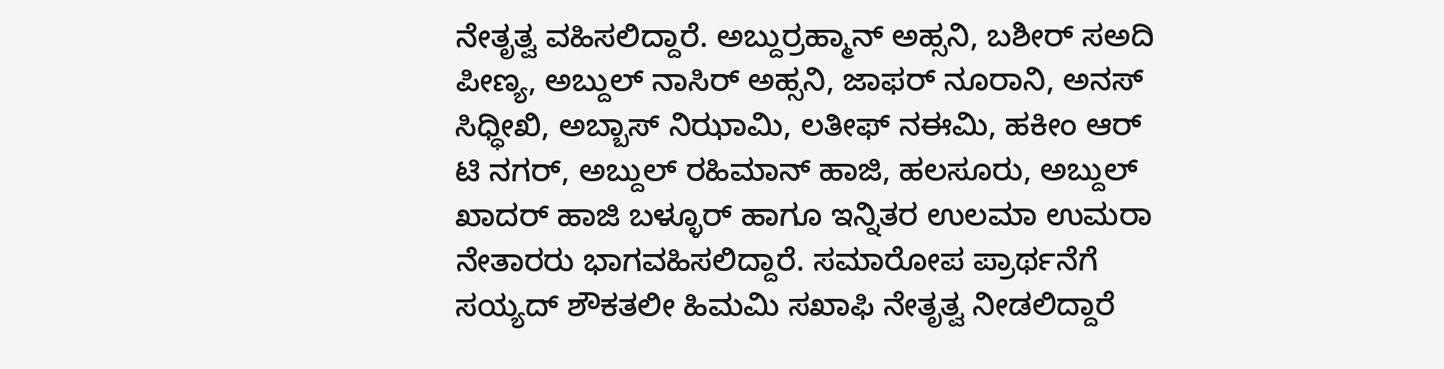ನೇತೃತ್ವ ವಹಿಸಲಿದ್ದಾರೆ. ಅಬ್ದುರ್ರಹ್ಮಾನ್ ಅಹ್ಸನಿ, ಬಶೀರ್ ಸಅದಿ ಪೀಣ್ಯ, ಅಬ್ದುಲ್ ನಾಸಿರ್ ಅಹ್ಸನಿ, ಜಾಫರ್ ನೂರಾನಿ, ಅನಸ್ ಸಿಧ್ಧೀಖಿ, ಅಬ್ಬಾಸ್ ನಿಝಾಮಿ, ಲತೀಫ್ ನಈಮಿ, ಹಕೀಂ ಆರ್ ಟಿ ನಗರ್, ಅಬ್ದುಲ್ ರಹಿಮಾನ್ ಹಾಜಿ, ಹಲಸೂರು, ಅಬ್ದುಲ್ ಖಾದರ್ ಹಾಜಿ ಬಳ್ಳೂರ್ ಹಾಗೂ ಇನ್ನಿತರ ಉಲಮಾ ಉಮರಾ ನೇತಾರರು ಭಾಗವಹಿಸಲಿದ್ದಾರೆ. ಸಮಾರೋಪ ಪ್ರಾರ್ಥನೆಗೆ ಸಯ್ಯದ್ ಶೌಕತಲೀ ಹಿಮಮಿ ಸಖಾಫಿ ನೇತೃತ್ವ ನೀಡಲಿದ್ದಾರೆ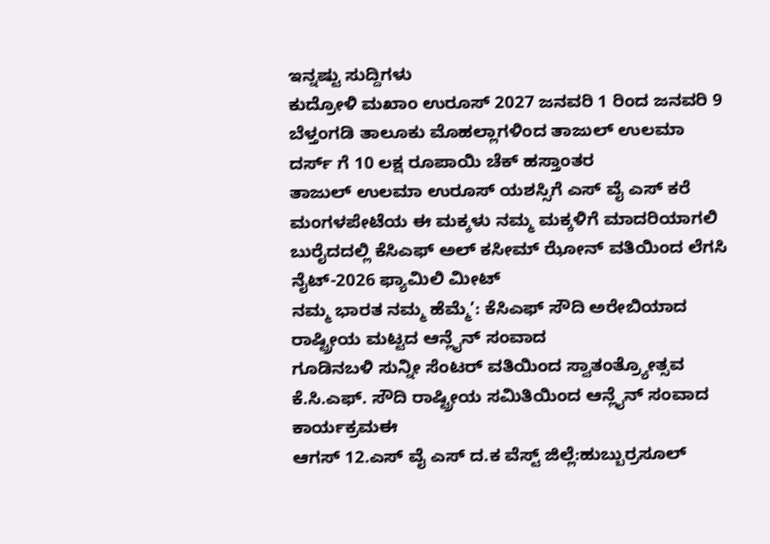ಇನ್ನಷ್ಟು ಸುದ್ದಿಗಳು
ಕುದ್ರೋಳಿ ಮಖಾಂ ಉರೂಸ್ 2027 ಜನವರಿ 1 ರಿಂದ ಜನವರಿ 9
ಬೆಳ್ತಂಗಡಿ ತಾಲೂಕು ಮೊಹಲ್ಲಾಗಳಿಂದ ತಾಜುಲ್ ಉಲಮಾ ದರ್ಸ್ ಗೆ 10 ಲಕ್ಷ ರೂಪಾಯಿ ಚೆಕ್ ಹಸ್ತಾಂತರ
ತಾಜುಲ್ ಉಲಮಾ ಉರೂಸ್ ಯಶಸ್ಸಿಗೆ ಎಸ್ ವೈ ಎಸ್ ಕರೆ
ಮಂಗಳಪೇಟೆಯ ಈ ಮಕ್ಕಳು ನಮ್ಮ ಮಕ್ಕಳಿಗೆ ಮಾದರಿಯಾಗಲಿ
ಬುರೈದದಲ್ಲಿ ಕೆಸಿಎಫ್ ಅಲ್ ಕಸೀಮ್ ಝೋನ್ ವತಿಯಿಂದ ಲೆಗಸಿ ನೈಟ್-2026 ಫ್ಯಾಮಿಲಿ ಮೀಟ್
ನಮ್ಮ ಭಾರತ ನಮ್ಮ ಹೆಮ್ಮೆ’: ಕೆಸಿಎಫ್ ಸೌದಿ ಅರೇಬಿಯಾದ ರಾಷ್ಟ್ರೀಯ ಮಟ್ಟದ ಆನ್ಲೈನ್ ಸಂವಾದ
ಗೂಡಿನಬಳಿ ಸುನ್ನೀ ಸೆಂಟರ್ ವತಿಯಿಂದ ಸ್ವಾತಂತ್ರ್ಯೋತ್ಸವ
ಕೆ.ಸಿ.ಎಫ್. ಸೌದಿ ರಾಷ್ಟ್ರೀಯ ಸಮಿತಿಯಿಂದ ಆನ್ಲೈನ್ ಸಂವಾದ ಕಾರ್ಯಕ್ರಮಈ
ಆಗಸ್ 12.ಎಸ್ ವೈ ಎಸ್ ದ.ಕ ವೆಸ್ಟ್ ಜಿಲ್ಲೆ:ಹುಬ್ಬುರ್ರಸೂಲ್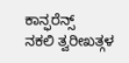ಕಾನ್ಫರೆನ್ಸ್
ನಕಲಿ ತ್ವರೀಖತ್ಗಳ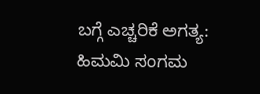ಬಗ್ಗೆ ಎಚ್ಚರಿಕೆ ಅಗತ್ಯ: ಹಿಮಮಿ ಸಂಗಮ